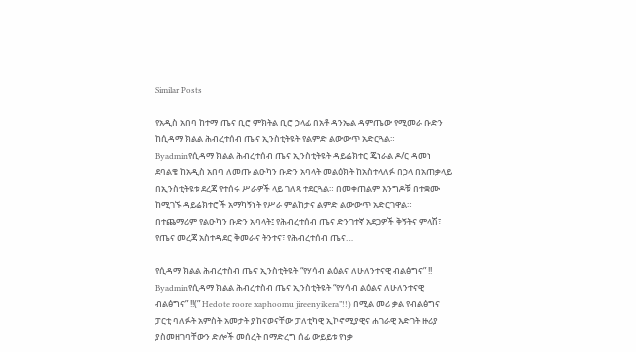Similar Posts

የአዲስ አበባ ከተማ ጤና ቢሮ ምክትል ቢሮ ኃላፊ በአቶ ዳንኤል ዳምጤው የሚመራ ቡድን ከሲዳማ ክልል ሕብረተሰብ ጤና ኢንስቲትዩት የልምድ ልውውጥ አድርጓል።
Byadminየሲዳማ ክልል ሕብረተሰብ ጤና ኢንስቲትዩት ዳይሬክተር ጄነራል ዶ/ር ዳመነ ደባልቄ ከአዲስ አበባ ለመጡ ልዑካን ቡድን አባላት መልዕክት ከአስተላለፉ በኃላ በአጠቃላይ በኢንስቲትዩቱ ደረጃ የተሰሩ ሥራዎች ላይ ገለጻ ተደርጓል። በመቀጠልም እንግዶቹ በተቋሙ ከሚገኙ ዳይሬክተሮች አማካኝነት የሥራ ምልከታና ልምድ ልውውጥ አድርገዋል። በተጨማሪም የልዑካን ቡድን አባላት፤ የሕብረተሰብ ጤና ድንገተኛ አደጋዎች ቅኝትና ምላሽ፣ የጤና መረጃ አስተዳደር ቅመራና ትንተና፣ የሕብረተሰብ ጤና…

የሲዳማ ክልል ሕብረተስብ ጤና ኢንስቲትዩት “የሃሳብ ልዕልና ለሁለንተናዊ ብልፅግና” !!
Byadminየሲዳማ ክልል ሕብረተስብ ጤና ኢንስቲትዩት “የሃሳብ ልዕልና ለሁለንተናዊ ብልፅግና” !!(” Hedote roore xaphoomu jireenyikera”!!) በሚል መሪ ቃል የብልፅግና ፓርቲ ባለፉት አምስት አመታት ያከናወናቸው ፓለቲካዊ ኢኮኖሚያዊና ሐገራዊ እድገት ዙሪያ ያስመዘገባቸውን ድሎች መሰረት በማድረግ ሰፊ ውይይቱ የነቃ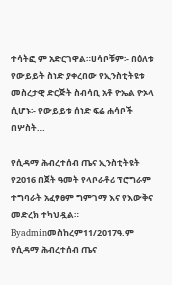ተሳትፎ ም አድርገዋል።ሀሳቦቹም፡- በዕለቱ የውይይት ስነድ ያቀረበው የኢንስቲትዩቱ መስረታዊ ድርጅት ስብሳቢ አቶ ዮኤል ዮኦላ ሲሆኑ፡- የውይይቱ ሰነድ ፍሬ ሐሳቦች በሦስት…

የሲዳማ ሕብረተሰብ ጤና ኢንስቲትዩት የ2016 በጀት ዓመት የላቦራቶሪ ፕሮግራም ተግባራት አፈፃፀም ግምገማ እና የእውቅና መድረክ ተካህዷል።
Byadminመስከረም11/2017ዓ.ም የሲዳማ ሕብረተሰብ ጤና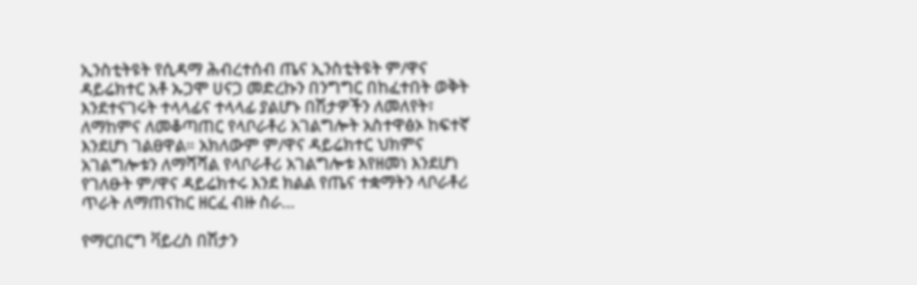ኢንስቲትዩት የሲዳማ ሕብረተሰብ ጤና ኢንስቲትዩት ም/ዋና ዳይሬክተር አቶ ኡጋሞ ሀናጋ መድረኩን በንግግር በከፈተበት ወቅት እንደተናገሩት ተላላፊና ተላላፊ ያልሆኑ በሽታዎችን ለመለየት፣ ለማከምና ለመቆጣጠር የላቦራቶሪ አገልግሎት አስተዋፅኦ ከፍተኛ እንደሆነ ገልፀዋል። አክለውም ም/ዋና ዳይሬክተር ህክምና አገልግሎቱን ለማሻሻል የላቦራቶሪ አገልግሎቱ እየዘመነ እንደሆነ የገለፁት ም/ዋና ዳይሬክተሩ እንደ ክልል የጤና ተቋማትን ላቦራቶሪ ጥራት ለማጠናከር ዘርፈ ብዙ ስራ…

የማርበርግ ቫይረስ በሽታን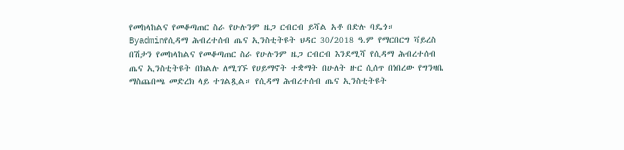የመከላከልና የመቆጣጠር ስራ የሁሉንም ዜጋ ርብርብ ይሻል አቶ በድሉ ባዴጎ።
Byadminየሲዳማ ሕብረተሰብ ጤና ኢንስቲትዩት ህዳር 30/2018 ዓ.ም የማርበርግ ቫይረስ በሽታን የመከላከልና የመቆጣጠር ስራ የሁሉንም ዜጋ ርብርብ እንደሚሻ የሲዳማ ሕብረተሰብ ጤና ኢንስቲትዩት በክልሉ ለሚገኙ የሀይማኖት ተቋማት በሁለት ዙር ሲሰጥ በነበረው የግንዛቤ ማስጨበጫ መድረክ ላይ ተገልጿል። የሲዳማ ሕብረተሰብ ጤና ኢንስቲትዩት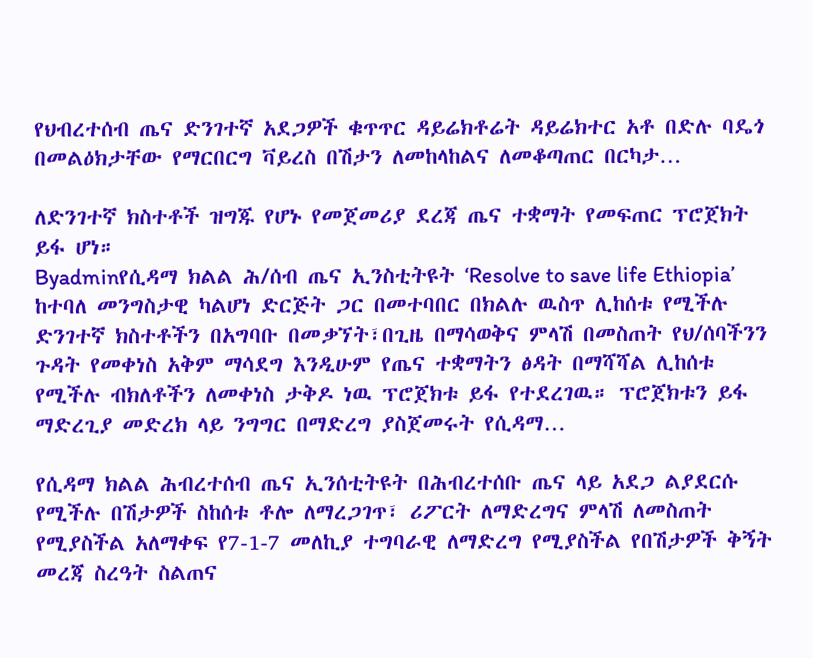የህብረተሰብ ጤና ድንገተኛ አደጋዎች ቁጥጥር ዳይሬክቶሬት ዳይሬክተር አቶ በድሉ ባዴጎ በመልዕክታቸው የማርበርግ ቫይረስ በሽታን ለመከላከልና ለመቆጣጠር በርካታ…

ለድንገተኛ ክስተቶች ዝግጁ የሆኑ የመጀመሪያ ደረጃ ጤና ተቋማት የመፍጠር ፕሮጀክት ይፋ ሆነ።
Byadminየሲዳማ ክልል ሕ/ሰብ ጤና ኢንስቲትዩት ‘Resolve to save life Ethiopia’ ከተባለ መንግስታዊ ካልሆነ ድርጅት ጋር በመተባበር በክልሉ ዉስጥ ሊከሰቱ የሚችሉ ድንገተኛ ክስተቶችን በአግባቡ በመቃኘት፣በጊዜ በማሳወቅና ምላሽ በመስጠት የህ/ሰባችንን ጉዳት የመቀነስ አቅም ማሳደግ እንዲሁም የጤና ተቋማትን ፅዳት በማሻሻል ሊከሰቱ የሚችሉ ብክለቶችን ለመቀነስ ታቅዶ ነዉ ፕሮጀክቱ ይፋ የተደረገዉ። ፕሮጀክቱን ይፋ ማድረጊያ መድረክ ላይ ንግግር በማድረግ ያስጀመሩት የሲዳማ…

የሲዳማ ክልል ሕብረተሰብ ጤና ኢንሰቲትዩት በሕብረተሰቡ ጤና ላይ አደጋ ልያደርሱ የሚችሉ በሽታዎች ስከሰቱ ቶሎ ለማረጋገጥ፣ ሪፖርት ለማድረግና ምላሽ ለመስጠት የሚያስችል አለማቀፍ የ7-1-7 መለኪያ ተግባራዊ ለማድረግ የሚያስችል የበሽታዎች ቅኝት መረጃ ስረዓት ስልጠና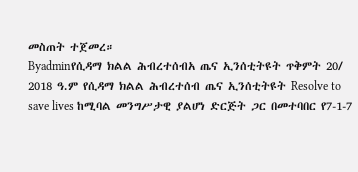መስጠት ተጀመረ።
Byadminየሲዳማ ክልል ሕብረተሰብአ ጤና ኢንሰቲትዩት ጥቅምት 20/ 2018 ዓ.ም የሲዳማ ክልል ሕብረተሰብ ጤና ኢንሰቲትዩት Resolve to save lives ከሚባል መንግሥታዊ ያልሆነ ድርጅት ጋር በመተባበር የ7-1-7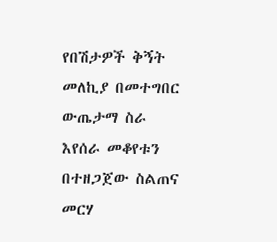የበሽታዎች ቅኝት መለኪያ በመተግበር ውጤታማ ስራ እየሰራ መቆየቱን በተዘጋጀው ስልጠና መርሃ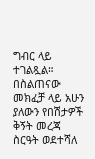ግብር ላይ ተገልጿል። በስልጠናው መክፈቻ ላይ አሁን ያለውን የበሽታዎች ቅኝት መረጃ ስርዓት ወደተሻለ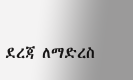ደረጃ ለማድረስ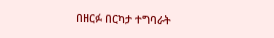በዘርፉ በርካታ ተግባራት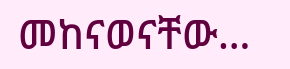መከናወናቸው…